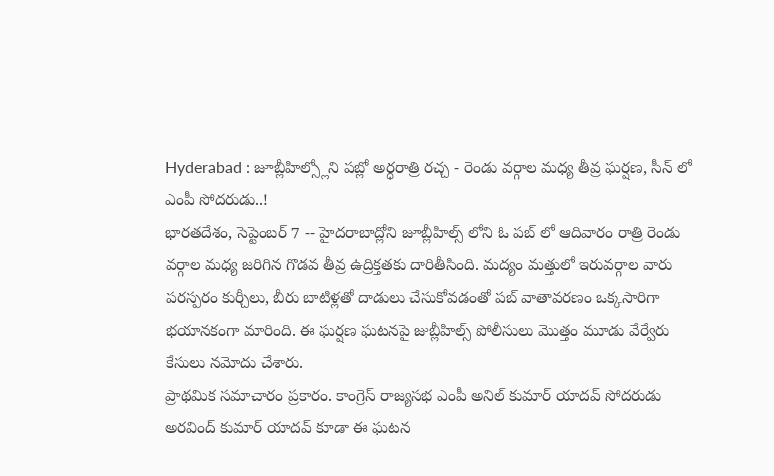Hyderabad : జూబ్లీహిల్స్లోని పబ్లో అర్ధరాత్రి రచ్చ - రెండు వర్గాల మధ్య తీవ్ర ఘర్షణ, సీన్ లో ఎంపీ సోదరుడు..!
భారతదేశం, సెప్టెంబర్ 7 -- హైదరాబాద్లోని జూబ్లీహిల్స్ లోని ఓ పబ్ లో ఆదివారం రాత్రి రెండు వర్గాల మధ్య జరిగిన గొడవ తీవ్ర ఉద్రిక్తతకు దారితీసింది. మద్యం మత్తులో ఇరువర్గాల వారు పరస్పరం కుర్చీలు, బీరు బాటిళ్లతో దాడులు చేసుకోవడంతో పబ్ వాతావరణం ఒక్కసారిగా భయానకంగా మారింది. ఈ ఘర్షణ ఘటనపై జుబ్లీహిల్స్ పోలీసులు మొత్తం మూడు వేర్వేరు కేసులు నమోదు చేశారు.
ప్రాథమిక సమాచారం ప్రకారం. కాంగ్రెస్ రాజ్యసభ ఎంపీ అనిల్ కుమార్ యాదవ్ సోదరుడు అరవింద్ కుమార్ యాదవ్ కూడా ఈ ఘటన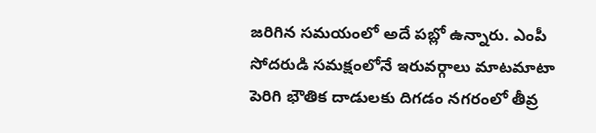జరిగిన సమయంలో అదే పబ్లో ఉన్నారు. ఎంపీ సోదరుడి సమక్షంలోనే ఇరువర్గాలు మాటమాటా పెరిగి భౌతిక దాడులకు దిగడం నగరంలో తీవ్ర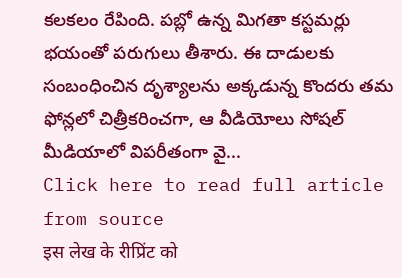కలకలం రేపింది. పబ్లో ఉన్న మిగతా కస్టమర్లు భయంతో పరుగులు తీశారు. ఈ దాడులకు సంబంధించిన దృశ్యాలను అక్కడున్న కొందరు తమ ఫోన్లలో చిత్రీకరించగా, ఆ వీడియోలు సోషల్ మీడియాలో విపరీతంగా వై...
Click here to read full article from source
इस लेख के रीप्रिंट को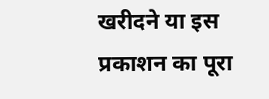खरीदने या इस प्रकाशन का पूरा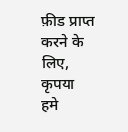फ़ीड प्राप्त करने के लिए, कृपया
हमे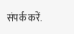संपर्क करें.